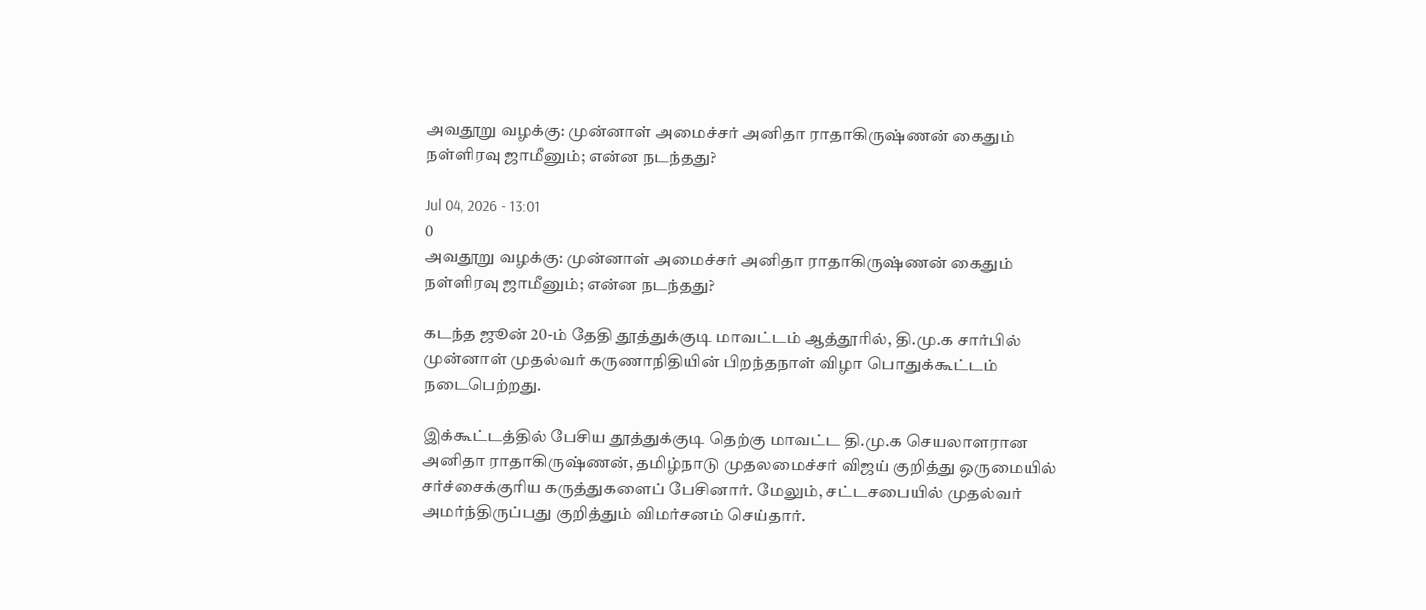அவதூறு வழக்கு: முன்னாள் அமைச்சர் அனிதா ராதாகிருஷ்ணன் கைதும் நள்ளிரவு ஜாமீனும்; என்ன நடந்தது?

Jul 04, 2026 - 13:01
0
அவதூறு வழக்கு: முன்னாள் அமைச்சர் அனிதா ராதாகிருஷ்ணன் கைதும் நள்ளிரவு ஜாமீனும்; என்ன நடந்தது?

கடந்த ஜூன் 20-ம் தேதி தூத்துக்குடி மாவட்டம் ஆத்தூரில், தி.மு.க சார்பில் முன்னாள் முதல்வர் கருணாநிதியின் பிறந்தநாள் விழா பொதுக்கூட்டம் நடைபெற்றது.

இக்கூட்டத்தில் பேசிய தூத்துக்குடி தெற்கு மாவட்ட தி.மு.க செயலாளரான அனிதா ராதாகிருஷ்ணன், தமிழ்நாடு முதலமைச்சர் விஜய் குறித்து ஒருமையில் சர்ச்சைக்குரிய கருத்துகளைப் பேசினார். மேலும், சட்டசபையில் முதல்வர் அமர்ந்திருப்பது குறித்தும் விமர்சனம் செய்தார்.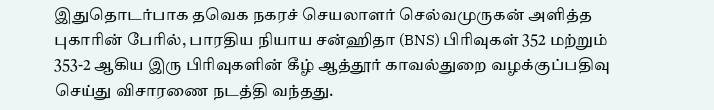இதுதொடர்பாக தவெக நகரச் செயலாளர் செல்வமுருகன் அளித்த புகாரின் பேரில், பாரதிய நியாய சன்ஹிதா (BNS) பிரிவுகள் 352 மற்றும் 353-2 ஆகிய இரு பிரிவுகளின் கீழ் ஆத்தூர் காவல்துறை வழக்குப்பதிவு செய்து விசாரணை நடத்தி வந்தது.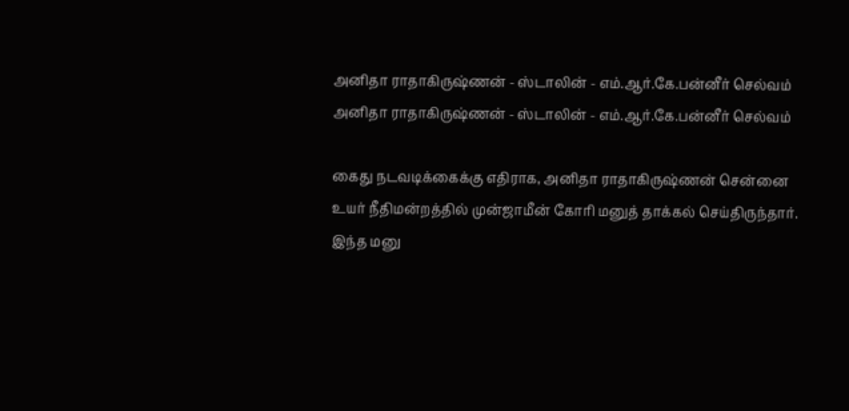அனிதா ராதாகிருஷ்ணன் - ஸ்டாலின் - எம்.ஆர்.கே.பன்னீர் செல்வம்
அனிதா ராதாகிருஷ்ணன் - ஸ்டாலின் - எம்.ஆர்.கே.பன்னீர் செல்வம்

கைது நடவடிக்கைக்கு எதிராக, அனிதா ராதாகிருஷ்ணன் சென்னை உயர் நீதிமன்றத்தில் முன்ஜாமீன் கோரி மனுத் தாக்கல் செய்திருந்தார். இந்த மனு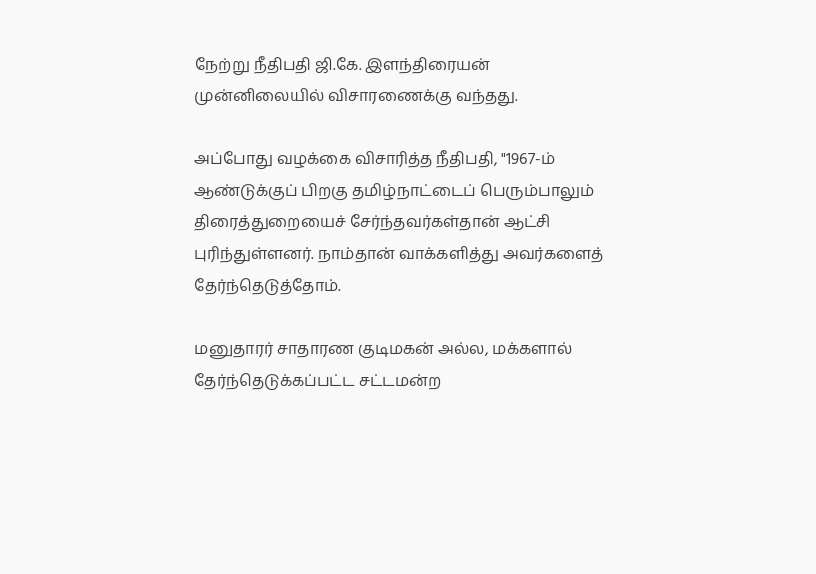நேற்று நீதிபதி ஜி.கே. இளந்திரையன் முன்னிலையில் விசாரணைக்கு வந்தது.

அப்போது வழக்கை விசாரித்த நீதிபதி, "1967-ம் ஆண்டுக்குப் பிறகு தமிழ்நாட்டைப் பெரும்பாலும் திரைத்துறையைச் சேர்ந்தவர்கள்தான் ஆட்சி புரிந்துள்ளனர். நாம்தான் வாக்களித்து அவர்களைத் தேர்ந்தெடுத்தோம்.

மனுதாரர் சாதாரண குடிமகன் அல்ல, மக்களால் தேர்ந்தெடுக்கப்பட்ட சட்டமன்ற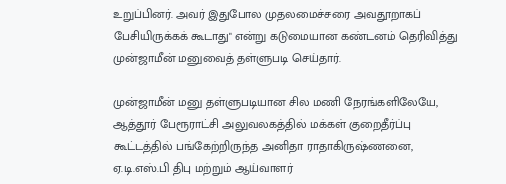உறுப்பினர். அவர் இதுபோல முதலமைச்சரை அவதூறாகப் பேசியிருக்கக் கூடாது" என்று கடுமையான கண்டனம் தெரிவித்து முன்ஜாமீன் மனுவைத் தள்ளுபடி செய்தார்.

முன்ஜாமீன் மனு தள்ளுபடியான சில மணி நேரங்களிலேயே, ஆத்தூர் பேரூராட்சி அலுவலகத்தில் மக்கள் குறைதீர்ப்பு கூட்டத்தில் பங்கேற்றிருந்த அனிதா ராதாகிருஷ்ணனை, ஏ.டி.எஸ்.பி திபு மற்றும் ஆய்வாளர்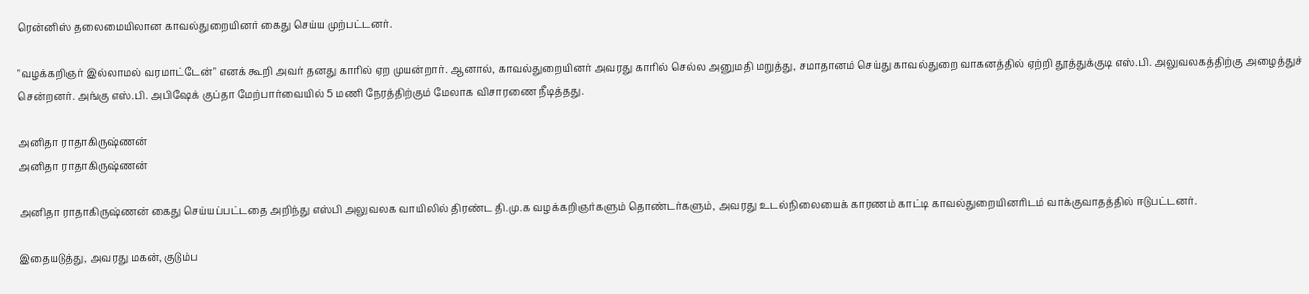ரென்னிஸ் தலைமையிலான காவல்துறையினர் கைது செய்ய முற்பட்டனர்.

"வழக்கறிஞர் இல்லாமல் வரமாட்டேன்" எனக் கூறி அவர் தனது காரில் ஏற முயன்றார். ஆனால், காவல்துறையினர் அவரது காரில் செல்ல அனுமதி மறுத்து, சமாதானம் செய்து காவல்துறை வாகனத்தில் ஏற்றி தூத்துக்குடி எஸ்.பி. அலுவலகத்திற்கு அழைத்துச் சென்றனர். அங்கு எஸ்.பி. அபிஷேக் குப்தா மேற்பார்வையில் 5 மணி நேரத்திற்கும் மேலாக விசாரணை நீடித்தது.

அனிதா ராதாகிருஷ்ணன்
அனிதா ராதாகிருஷ்ணன்

அனிதா ராதாகிருஷ்ணன் கைது செய்யப்பட்டதை அறிந்து எஸ்பி அலுவலக வாயிலில் திரண்ட தி.மு.க வழக்கறிஞர்களும் தொண்டர்களும், அவரது உடல்நிலையைக் காரணம் காட்டி காவல்துறையினரிடம் வாக்குவாதத்தில் ஈடுபட்டனர்.

இதையடுத்து, அவரது மகன், குடும்ப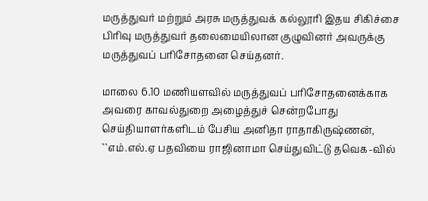மருத்துவர் மற்றும் அரசு மருத்துவக் கல்லூரி இதய சிகிச்சை பிரிவு மருத்துவர் தலைமையிலான குழுவினர் அவருக்கு மருத்துவப் பரிசோதனை செய்தனர்.

மாலை 6.10 மணியளவில் மருத்துவப் பரிசோதனைக்காக அவரை காவல்துறை அழைத்துச் சென்றபோது செய்தியாளர்களிடம் பேசிய அனிதா ராதாகிருஷ்ணன், ``எம்.எல்.ஏ பதவியை ராஜினாமா செய்துவிட்டு தவெக-வில்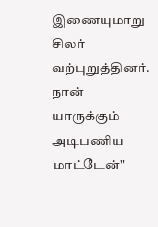இணையுமாறு சிலர் வற்புறுத்தினர். நான் யாருக்கும் அடிபணிய மாட்டேன்"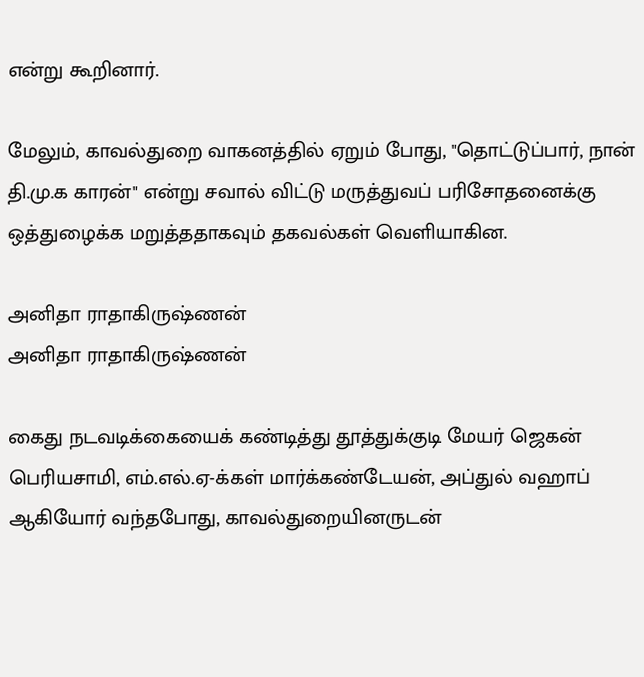என்று கூறினார்.

மேலும், காவல்துறை வாகனத்தில் ஏறும் போது, "தொட்டுப்பார், நான் தி.மு.க காரன்" என்று சவால் விட்டு மருத்துவப் பரிசோதனைக்கு ஒத்துழைக்க மறுத்ததாகவும் தகவல்கள் வெளியாகின.

அனிதா ராதாகிருஷ்ணன்
அனிதா ராதாகிருஷ்ணன்

கைது நடவடிக்கையைக் கண்டித்து தூத்துக்குடி மேயர் ஜெகன் பெரியசாமி, எம்.எல்.ஏ-க்கள் மார்க்கண்டேயன், அப்துல் வஹாப் ஆகியோர் வந்தபோது, காவல்துறையினருடன்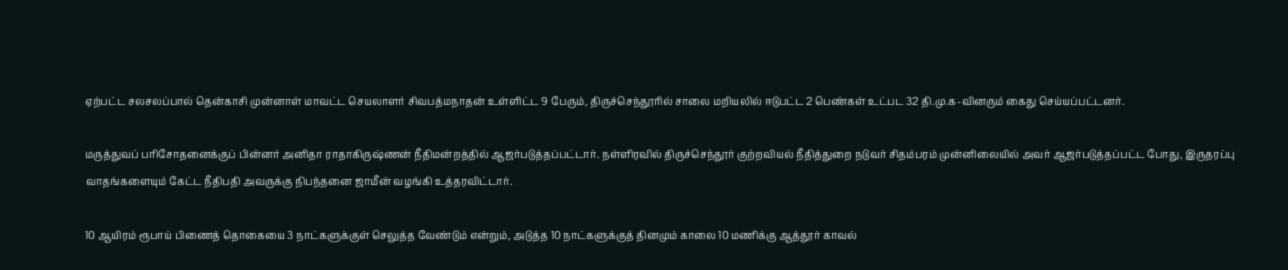ஏற்பட்ட சலசலப்பால் தென்காசி முன்னாள் மாவட்ட செயலாளர் சிவபத்மநாதன் உள்ளிட்ட 9 பேரும், திருச்செந்தூரில் சாலை மறியலில் ஈடுபட்ட 2 பெண்கள் உட்பட 32 தி.மு.க-வினரும் கைது செய்யப்பட்டனர்.

மருத்துவப் பரிசோதனைக்குப் பின்னர் அனிதா ராதாகிருஷ்ணன் நீதிமன்றத்தில் ஆஜர்படுத்தப்பட்டார். நள்ளிரவில் திருச்செந்தூர் குற்றவியல் நீதித்துறை நடுவர் சிதம்பரம் முன்னிலையில் அவர் ஆஜர்படுத்தப்பட்ட போது, இருதரப்பு வாதங்களையும் கேட்ட நீதிபதி அவருக்கு நிபந்தனை ஜாமீன் வழங்கி உத்தரவிட்டார்.

10 ஆயிரம் ரூபாய் பிணைத் தொகையை 3 நாட்களுக்குள் செலுத்த வேண்டும் என்றும், அடுத்த 10 நாட்களுக்குத் தினமும் காலை 10 மணிக்கு ஆத்தூர் காவல்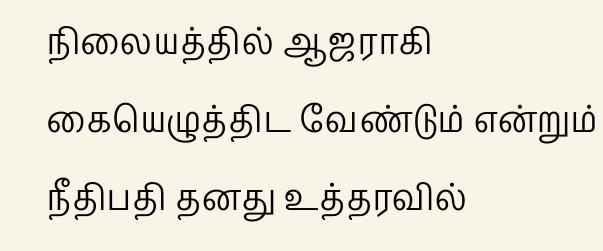நிலையத்தில் ஆஜராகி கையெழுத்திட வேண்டும் என்றும் நீதிபதி தனது உத்தரவில்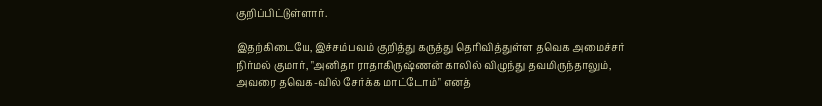குறிப்பிட்டுள்ளார்.

இதற்கிடையே, இச்சம்பவம் குறித்து கருத்து தெரிவித்துள்ள தவெக அமைச்சர் நிர்மல் குமார், "அனிதா ராதாகிருஷ்ணன் காலில் விழுந்து தவமிருந்தாலும், அவரை தவெக-வில் சேர்க்க மாட்டோம்" எனத்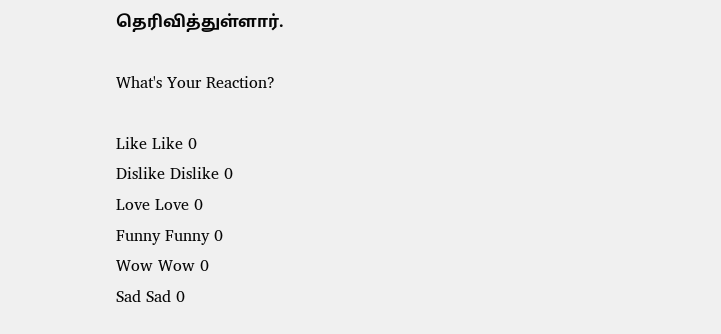தெரிவித்துள்ளார்.

What's Your Reaction?

Like Like 0
Dislike Dislike 0
Love Love 0
Funny Funny 0
Wow Wow 0
Sad Sad 0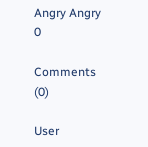Angry Angry 0

Comments (0)

User